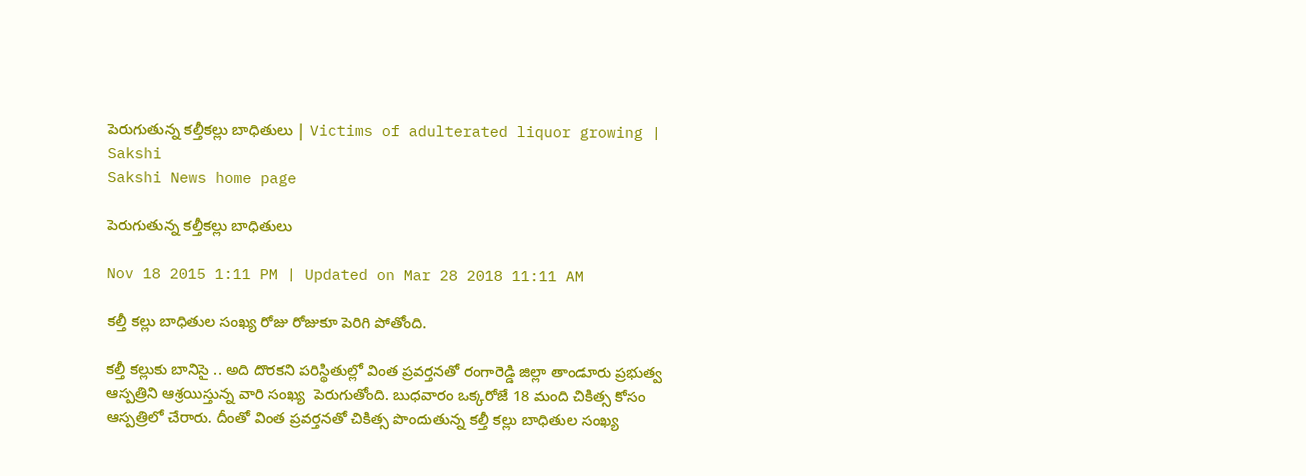పెరుగుతున్న కల్తీకల్లు బాధితులు | Victims of adulterated liquor growing | Sakshi
Sakshi News home page

పెరుగుతున్న కల్తీకల్లు బాధితులు

Nov 18 2015 1:11 PM | Updated on Mar 28 2018 11:11 AM

కల్తీ కల్లు బాధితుల సంఖ్య రోజు రోజుకూ పెరిగి పోతోంది.

కల్తీ కల్లుకు బానిసై .. అది దొరకని పరిస్థితుల్లో వింత ప్రవర్తనతో రంగారెడ్డి జిల్లా తాండూరు ప్రభుత్వ ఆస్పత్రిని ఆశ్రయిస్తున్న వారి సంఖ్య  పెరుగుతోంది. బుధవారం ఒక్కరోజే 18 మంది చికిత్స కోసం ఆస్పత్రిలో చేరారు. దీంతో వింత ప్రవర్తనతో చికిత్స పొందుతున్న కల్తీ కల్లు బాధితుల సంఖ్య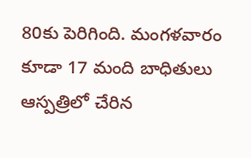80కు పెరిగింది. మంగళవారం కూడా 17 మంది బాధితులు ఆస్పత్రిలో చేరిన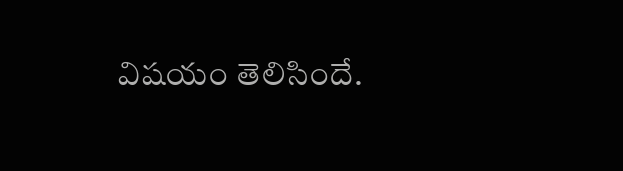విషయం తెలిసిందే.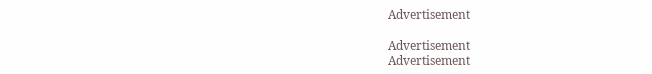Advertisement

Advertisement
Advertisement